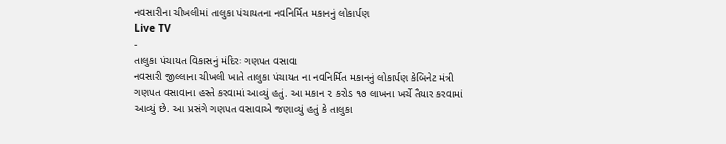નવસારીના ચીખલીમાં તાલુકા પંચાયતના નવનિર્મિત મકાનનું લોકાર્પણ
Live TV
-
તાલુકા પંચાયત વિકાસનું મંદિરઃ ગણપત વસાવા
નવસારી જીલ્લાના ચીખલી ખાતે તાલુકા પંચાયત ના નવનિર્મિત મકાનનું લોકાર્પણ કેબિનેટ મંત્રી ગણપત વસાવાના હસ્તે કરવામાં આવ્યું હતું. આ મકાન ૨ કરોડ ૧૭ લાખના ખર્ચે તૈયાર કરવામાં આવ્યું છે. આ પ્રસંગે ગણપત વસાવાએ જણાવ્યું હતું કે તાલુકા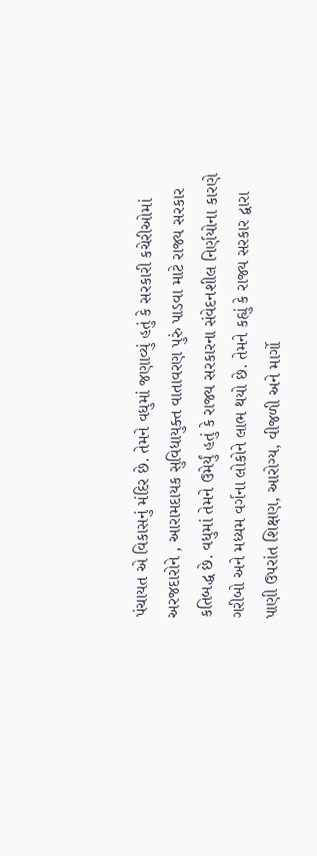પંચાયત એ વિકાસનું મંદિર છે. તેમને વધુમાં જણાવ્યું હતું કે સરકારી કચેરીઓમાં અરજદારોને , આરામદાયક સુવિધાયુક્ત વાતાવરણ પુરું પાડવા માટે રાજ્ય સરકાર કતિબદ્ધ છે. વધુમાં તેમને ઉમેર્યું હતું કે રાજ્ય સરકારના સંવેદનશીલ નિર્ણયોના કારણે ગરીબો અને મધ્યમ વર્ગના લોકોને લાભ થયો છે. તેમને કહ્યું કે રાજ્ય સરકાર દ્વારા પાણી ઉપરાંત શિક્ષણ, આરોગ્ય, વીજળી અને માર્ગો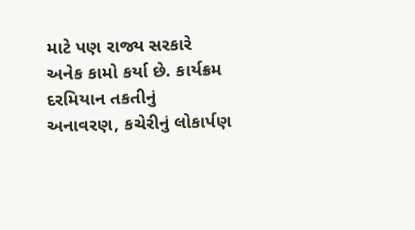માટે પણ રાજ્ય સરકારે અનેક કામો કર્યા છે. કાર્યક્રમ દરમિયાન તકતીનું અનાવરણ, કચેરીનું લોકાર્પણ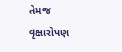તેમજ વૃક્ષારોપણ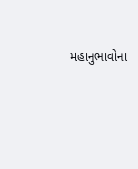મહાનુભાવોના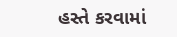હસ્તે કરવામાં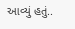આવ્યું હતું..